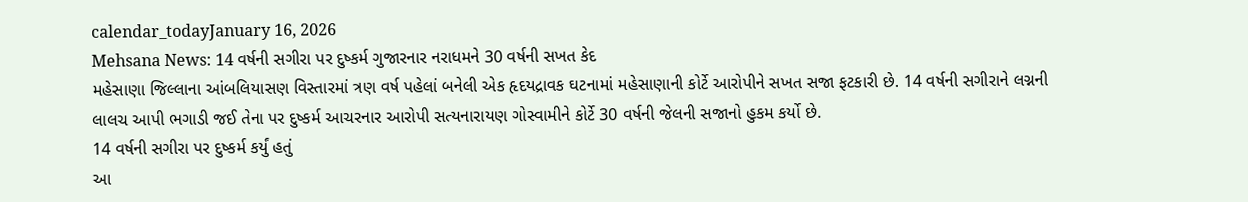calendar_todayJanuary 16, 2026
Mehsana News: 14 વર્ષની સગીરા પર દુષ્કર્મ ગુજારનાર નરાધમને 30 વર્ષની સખત કેદ
મહેસાણા જિલ્લાના આંબલિયાસણ વિસ્તારમાં ત્રણ વર્ષ પહેલાં બનેલી એક હૃદયદ્રાવક ઘટનામાં મહેસાણાની કોર્ટે આરોપીને સખત સજા ફટકારી છે. 14 વર્ષની સગીરાને લગ્નની લાલચ આપી ભગાડી જઈ તેના પર દુષ્કર્મ આચરનાર આરોપી સત્યનારાયણ ગોસ્વામીને કોર્ટે 30 વર્ષની જેલની સજાનો હુકમ કર્યો છે.
14 વર્ષની સગીરા પર દુષ્કર્મ કર્યું હતું
આ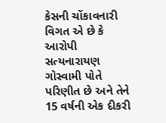કેસની ચોંકાવનારી વિગત એ છે કે આરોપી સત્યનારાયણ ગોસ્વામી પોતે પરિણીત છે અને તેને 15 વર્ષની એક દીકરી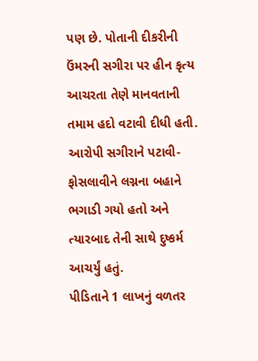પણ છે. પોતાની દીકરીની ઉંમરની સગીરા પર હીન કૃત્ય આચરતા તેણે માનવતાની તમામ હદો વટાવી દીધી હતી. આરોપી સગીરાને પટાવી-ફોસલાવીને લગ્નના બહાને ભગાડી ગયો હતો અને ત્યારબાદ તેની સાથે દુષ્કર્મ આચર્યું હતું.
પીડિતાને 1 લાખનું વળતર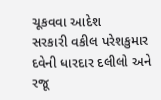ચૂકવવા આદેશ
સરકારી વકીલ પરેશકુમાર દવેની ધારદાર દલીલો અને રજૂ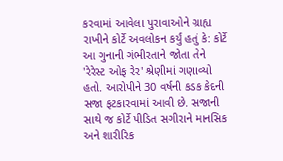કરવામાં આવેલા પુરાવાઓને ગ્રાહ્ય રાખીને કોર્ટે અવલોકન કર્યું હતું કે: કોર્ટે આ ગુનાની ગંભીરતાને જોતા તેને 'રેરેસ્ટ ઓફ રેર' શ્રેણીમાં ગણાવ્યો હતો. આરોપીને 30 વર્ષની કડક કેદની સજા ફટકારવામાં આવી છે. સજાની સાથે જ કોર્ટે પીડિત સગીરાને માનસિક અને શારીરિક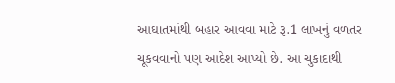આઘાતમાંથી બહાર આવવા માટે રૂ.1 લાખનું વળતર ચૂકવવાનો પણ આદેશ આપ્યો છે. આ ચુકાદાથી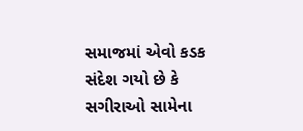સમાજમાં એવો કડક સંદેશ ગયો છે કે સગીરાઓ સામેના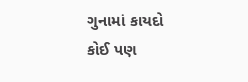ગુનામાં કાયદો કોઈ પણ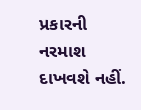પ્રકારની નરમાશ દાખવશે નહીં.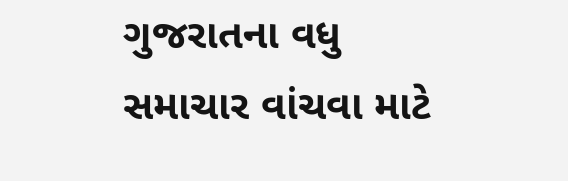ગુજરાતના વધુ સમાચાર વાંચવા માટે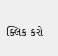ક્લિક કરો